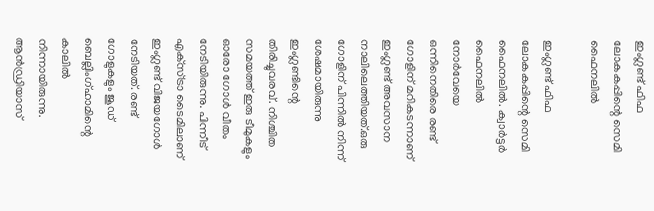ഇംഗ്ലണ്ട് ഫിഫ ലോകകപ്പിന്റെ സെമി ഫൈനലില്‍

ഇംഗ്ലണ്ട് ഫിഫ ലോകകപ്പിന്റെ സെമി ഫൈനലില്‍. ക്വാര്‍ട്ടര്‍ ഫൈനലില്‍ നോര്‍വേയെ ഒന്നിനെതിരെ രണ്ട് ഗോളിന് മറികടന്നാണ് ഇംഗ്ലണ്ട് അവസാന നാലിലെത്തിയത്.ഒരു ഗോളിന് പിന്നില്‍ നിന്ന് ശേഷമായിരുന്നു ഇംഗ്ലണ്ടിന്റെ തിരിച്ചുവരവ്. നിശ്ചിത സമയത്ത് ഇരു ടീമുകളും ഓരോ ഗോള്‍ വീതം നേടിയിരുന്നു. പിന്നീട് എക്‌സ്ട്രാ ടൈമിലാണ് ഇംഗ്ലണ്ട് വിജയഗോള്‍ നേടിയത്. രണ്ട് ഗോളുകളും ജൂഡ് ബെല്ലിംഗ്ഹാമിന്റെ കാലില്‍ നിന്നായിരുന്നു. ആന്‍ഡ്രിയാസ്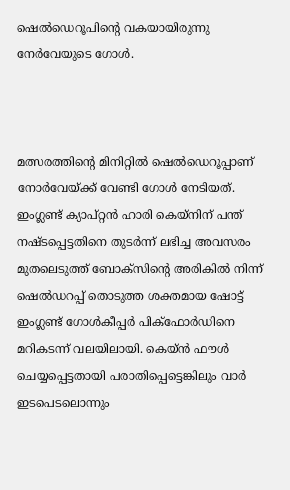ഷെല്‍ഡെറൂപിന്റെ വകയായിരുന്നു നേര്‍വേയുടെ ഗോള്‍.



മത്സരത്തിന്റെ മിനിറ്റില്‍ ഷെല്‍ഡെറൂപ്പാണ് നോര്‍വേയ്ക്ക് വേണ്ടി ഗോള്‍ നേടിയത്. ഇംഗ്ലണ്ട് ക്യാപ്റ്റന്‍ ഹാരി കെയ്നിന് പന്ത് നഷ്ടപ്പെട്ടതിനെ തുടര്‍ന്ന് ലഭിച്ച അവസരം മുതലെടുത്ത് ബോക്‌സിന്റെ അരികില്‍ നിന്ന് ഷെല്‍ഡറപ്പ് തൊടുത്ത ശക്തമായ ഷോട്ട് ഇംഗ്ലണ്ട് ഗോള്‍കീപ്പര്‍ പിക്‌ഫോര്‍ഡിനെ മറികടന്ന് വലയിലായി. കെയ്ന്‍ ഫൗള്‍ ചെയ്യപ്പെട്ടതായി പരാതിപ്പെട്ടെങ്കിലും വാര്‍ ഇടപെടലൊന്നും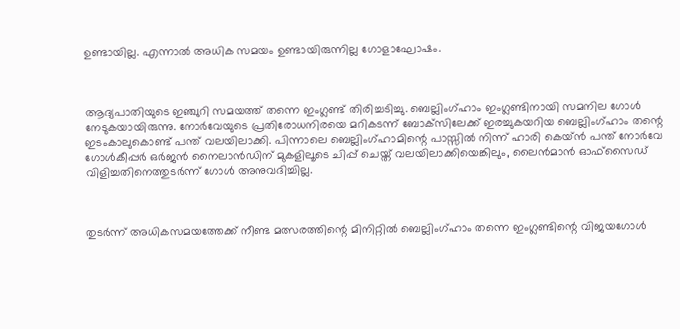ഉണ്ടായില്ല. എന്നാല്‍ അധിക സമയം ഉണ്ടായിരുന്നില്ല ഗോളാഘോഷം.



ആദ്യപാതിയുടെ ഇഞ്ചുറി സമയത്ത് തന്നെ ഇംഗ്ലണ്ട് തിരിച്ചടിച്ചു. ബെല്ലിംഗ്ഹാം ഇംഗ്ലണ്ടിനായി സമനില ഗോള്‍ നേടുകയായിരുന്നു. നോര്‍വേയുടെ പ്രതിരോധനിരയെ മറികടന്ന് ബോക്‌സിലേക്ക് ഇരച്ചുകയറിയ ബെല്ലിംഗ്ഹാം തന്റെ ഇടംകാലുകൊണ്ട് പന്ത് വലയിലാക്കി. പിന്നാലെ ബെല്ലിംഗ്ഹാമിന്റെ പാസ്സില്‍ നിന്ന് ഹാരി കെയ്ന്‍ പന്ത് നോര്‍വേ ഗോള്‍കീപ്പര്‍ ഒര്‍ജന്‍ നൈലാന്‍ഡിന് മുകളിലൂടെ ചിപ്പ് ചെയ്ത് വലയിലാക്കിയെങ്കിലും, ലൈന്‍മാന്‍ ഓഫ്‌സൈഡ് വിളിച്ചതിനെത്തുടര്‍ന്ന് ഗോള്‍ അനുവദിച്ചില്ല.



തുടര്‍ന്ന് അധികസമയത്തേക്ക് നീണ്ട മത്സരത്തിന്റെ മിനിറ്റില്‍ ബെല്ലിംഗ്ഹാം തന്നെ ഇംഗ്ലണ്ടിന്റെ വിജയഗോള്‍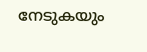നേടുകയും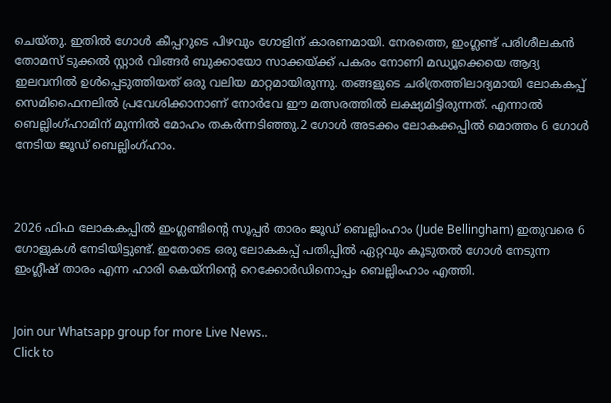ചെയ്തു. ഇതില്‍ ഗോള്‍ കീപ്പറുടെ പിഴവും ഗോളിന് കാരണമായി. നേരത്തെ, ഇംഗ്ലണ്ട് പരിശീലകന്‍ തോമസ് ടുക്കല്‍ സ്റ്റാര്‍ വിങ്ങര്‍ ബുക്കായോ സാക്കയ്ക്ക് പകരം നോണി മഡ്യൂക്കെയെ ആദ്യ ഇലവനില്‍ ഉള്‍പ്പെടുത്തിയത് ഒരു വലിയ മാറ്റമായിരുന്നു. തങ്ങളുടെ ചരിത്രത്തിലാദ്യമായി ലോകകപ്പ് സെമിഫൈനലില്‍ പ്രവേശിക്കാനാണ് നോര്‍വേ ഈ മത്സരത്തില്‍ ലക്ഷ്യമിട്ടിരുന്നത്. എന്നാല്‍ ബെല്ലിംഗ്ഹാമിന് മുന്നില്‍ മോഹം തകര്‍ന്നടിഞ്ഞു.2 ഗോൾ അടക്കം ലോകക്കപ്പിൽ മൊത്തം 6 ഗോൾ നേടിയ ജൂഡ് ബെല്ലിംഗ്ഹാം.



2026 ഫിഫ ലോകകപ്പിൽ ഇംഗ്ലണ്ടിന്റെ സൂപ്പർ താരം ജൂഡ് ബെല്ലിംഹാം (Jude Bellingham) ഇതുവരെ 6 ഗോളുകൾ നേടിയിട്ടുണ്ട്. ഇതോടെ ഒരു ലോകകപ്പ് പതിപ്പിൽ ഏറ്റവും കൂടുതൽ ഗോൾ നേടുന്ന ഇംഗ്ലീഷ് താരം എന്ന ഹാരി കെയ്നിന്റെ റെക്കോർഡിനൊപ്പം ബെല്ലിംഹാം എത്തി.


Join our Whatsapp group for more Live News..
Click to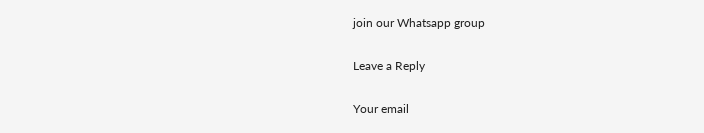join our Whatsapp group

Leave a Reply

Your email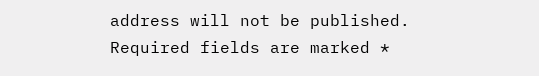address will not be published. Required fields are marked *